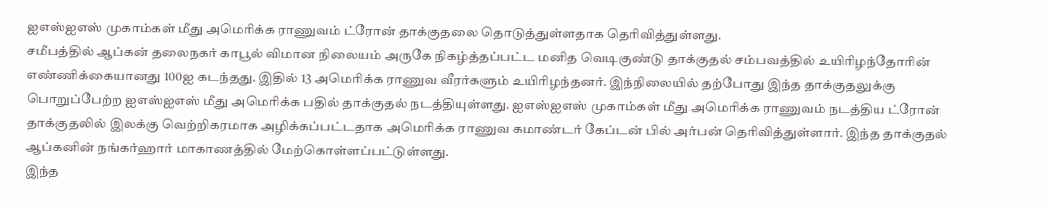ஐஎஸ்ஐஎஸ் முகாம்கள் மீது அமெரிக்க ராணுவம் ட்ரோன் தாக்குதலை தொடுத்துள்ளதாக தெரிவித்துள்ளது.
சமீபத்தில் ஆப்கன் தலைநகர் காபூல் விமான நிலையம் அருகே நிகழ்த்தப்பட்ட மனித வெடிகுண்டு தாக்குதல் சம்பவத்தில் உயிரிழந்தோரின் எண்ணிக்கையானது 100ஐ கடந்தது. இதில் 13 அமெரிக்க ராணுவ வீரர்களும் உயிரிழந்தனர். இந்நிலையில் தற்போது இந்த தாக்குதலுக்கு பொறுப்பேற்ற ஐஎஸ்ஐஎஸ் மீது அமெரிக்க பதில் தாக்குதல் நடத்தியுள்ளது. ஐஎஸ்ஐஎஸ் முகாம்கள் மீது அமெரிக்க ராணுவம் நடத்திய ட்ரோன் தாக்குதலில் இலக்கு வெற்றிகரமாக அழிக்கப்பட்டதாக அமெரிக்க ராணுவ கமாண்டர் கேப்டன் பில் அர்பன் தெரிவித்துள்ளார். இந்த தாக்குதல் ஆப்கனின் நங்கர்ஹார் மாகாணத்தில் மேற்கொள்ளப்பட்டுள்ளது.
இந்த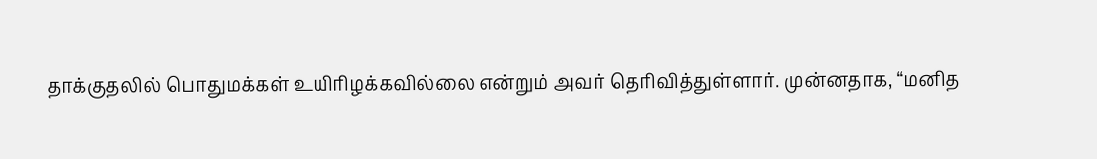தாக்குதலில் பொதுமக்கள் உயிரிழக்கவில்லை என்றும் அவர் தெரிவித்துள்ளார். முன்னதாக, “மனித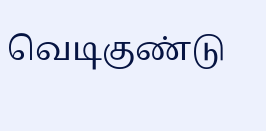வெடிகுண்டு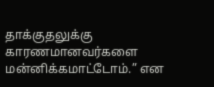தாக்குதலுக்கு காரணமானவர்களை மன்னிக்கமாட்டோம்.” என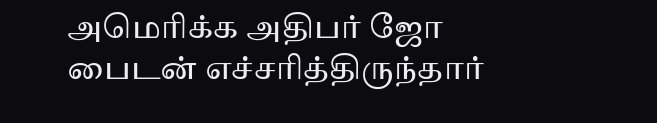அமெரிக்க அதிபர் ஜோ பைடன் எச்சரித்திருந்தார்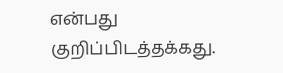என்பது குறிப்பிடத்தக்கது.